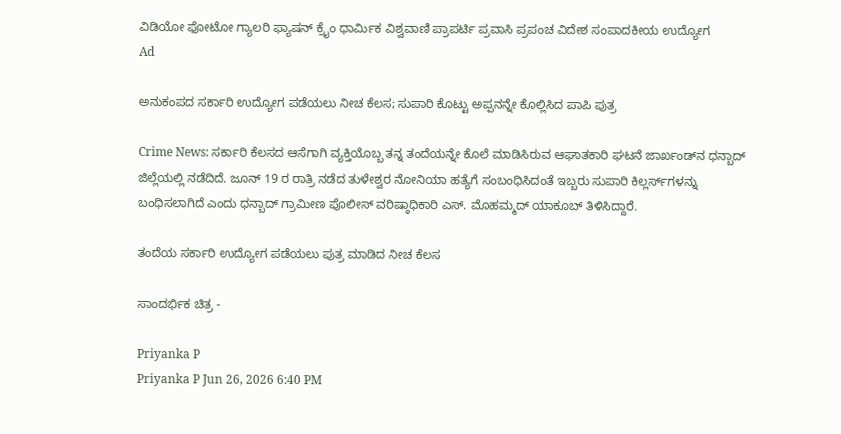ವಿಡಿಯೋ ಫೋಟೋ ಗ್ಯಾಲರಿ ಫ್ಯಾಷನ್ ಕ್ರೈಂ ಧಾರ್ಮಿಕ ವಿಶ್ವವಾಣಿ ಪ್ರಾಪರ್ಟಿ ಪ್ರವಾಸಿ ಪ್ರಪಂಚ ವಿದೇಶ ಸಂಪಾದಕೀಯ ಉದ್ಯೋಗ
Ad

ಅನುಕಂಪದ ಸರ್ಕಾರಿ ಉದ್ಯೋಗ ಪಡೆಯಲು ನೀಚ ಕೆಲಸ; ಸುಪಾರಿ ಕೊಟ್ಟು ಅಪ್ಪನನ್ನೇ ಕೊಲ್ಲಿಸಿದ ಪಾಪಿ ಪುತ್ರ

Crime News: ಸರ್ಕಾರಿ ಕೆಲಸದ ಆಸೆಗಾಗಿ ವ್ಯಕ್ತಿಯೊಬ್ಬ ತನ್ನ ತಂದೆಯನ್ನೇ ಕೊಲೆ ಮಾಡಿಸಿರುವ ಆಘಾತಕಾರಿ ಘಟನೆ ಜಾರ್ಖಂಡ್‌ನ ಧನ್ಬಾದ್ ಜಿಲ್ಲೆಯಲ್ಲಿ ನಡೆದಿದೆ. ಜೂನ್ 19 ರ ರಾತ್ರಿ ನಡೆದ ತುಳೇಶ್ವರ ನೋನಿಯಾ ಹತ್ಯೆಗೆ ಸಂಬಂಧಿಸಿದಂತೆ ಇಬ್ಬರು ಸುಪಾರಿ ಕಿಲ್ಲರ್ಸ್‌ಗಳನ್ನು ಬಂಧಿಸಲಾಗಿದೆ ಎಂದು ಧನ್ಬಾದ್ ಗ್ರಾಮೀಣ ಪೊಲೀಸ್ ವರಿಷ್ಠಾಧಿಕಾರಿ ಎಸ್. ಮೊಹಮ್ಮದ್ ಯಾಕೂಬ್ ತಿಳಿಸಿದ್ದಾರೆ.

ತಂದೆಯ ಸರ್ಕಾರಿ ಉದ್ಯೋಗ ಪಡೆಯಲು ಪುತ್ರ ಮಾಡಿದ ನೀಚ ಕೆಲಸ

ಸಾಂದರ್ಭಿಕ ಚಿತ್ರ -

Priyanka P
Priyanka P Jun 26, 2026 6:40 PM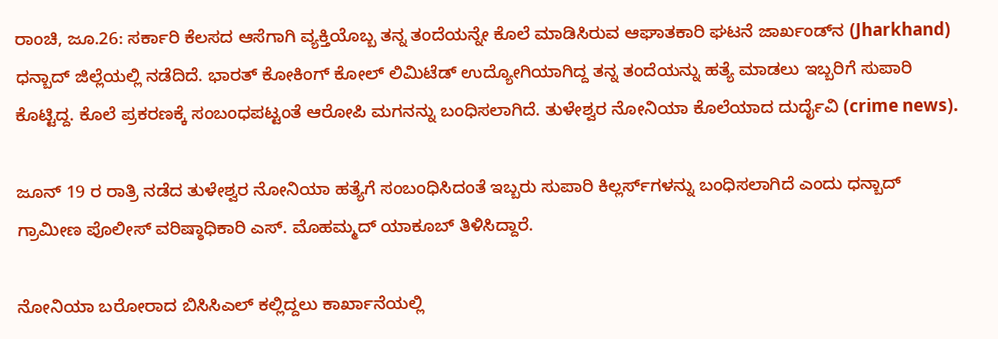ರಾಂಚಿ, ಜೂ.26: ಸರ್ಕಾರಿ ಕೆಲಸದ ಆಸೆಗಾಗಿ ವ್ಯಕ್ತಿಯೊಬ್ಬ ತನ್ನ ತಂದೆಯನ್ನೇ ಕೊಲೆ ಮಾಡಿಸಿರುವ ಆಘಾತಕಾರಿ ಘಟನೆ ಜಾರ್ಖಂಡ್‌ನ (Jharkhand) ಧನ್ಬಾದ್ ಜಿಲ್ಲೆಯಲ್ಲಿ ನಡೆದಿದೆ. ಭಾರತ್ ಕೋಕಿಂಗ್ ಕೋಲ್ ಲಿಮಿಟೆಡ್ ಉದ್ಯೋಗಿಯಾಗಿದ್ದ ತನ್ನ ತಂದೆಯನ್ನು ಹತ್ಯೆ ಮಾಡಲು ಇಬ್ಬರಿಗೆ ಸುಪಾರಿ ಕೊಟ್ಟಿದ್ದ. ಕೊಲೆ ಪ್ರಕರಣಕ್ಕೆ ಸಂಬಂಧಪಟ್ಟಂತೆ ಆರೋಪಿ ಮಗನನ್ನು ಬಂಧಿಸಲಾಗಿದೆ. ತುಳೇಶ್ವರ ನೋನಿಯಾ ಕೊಲೆಯಾದ ದುರ್ದೈವಿ (crime news).

ಜೂನ್ 19 ರ ರಾತ್ರಿ ನಡೆದ ತುಳೇಶ್ವರ ನೋನಿಯಾ ಹತ್ಯೆಗೆ ಸಂಬಂಧಿಸಿದಂತೆ ಇಬ್ಬರು ಸುಪಾರಿ ಕಿಲ್ಲರ್ಸ್‌ಗಳನ್ನು ಬಂಧಿಸಲಾಗಿದೆ ಎಂದು ಧನ್ಬಾದ್ ಗ್ರಾಮೀಣ ಪೊಲೀಸ್ ವರಿಷ್ಠಾಧಿಕಾರಿ ಎಸ್. ಮೊಹಮ್ಮದ್ ಯಾಕೂಬ್ ತಿಳಿಸಿದ್ದಾರೆ.

ನೋನಿಯಾ ಬರೋರಾದ ಬಿಸಿಸಿಎಲ್ ಕಲ್ಲಿದ್ದಲು ಕಾರ್ಖಾನೆಯಲ್ಲಿ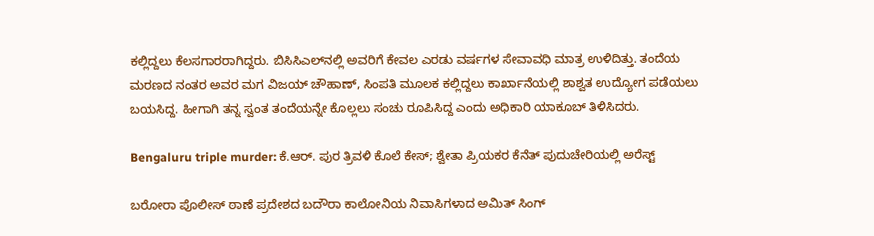ಕಲ್ಲಿದ್ದಲು ಕೆಲಸಗಾರರಾಗಿದ್ದರು. ಬಿಸಿಸಿಎಲ್‌ನಲ್ಲಿ ಅವರಿಗೆ ಕೇವಲ ಎರಡು ವರ್ಷಗಳ ಸೇವಾವಧಿ ಮಾತ್ರ ಉಳಿದಿತ್ತು. ತಂದೆಯ ಮರಣದ ನಂತರ ಅವರ ಮಗ ವಿಜಯ್ ಚೌಹಾಣ್, ಸಿಂಪತಿ ಮೂಲಕ ಕಲ್ಲಿದ್ದಲು ಕಾರ್ಖಾನೆಯಲ್ಲಿ ಶಾಶ್ವತ ಉದ್ಯೋಗ ಪಡೆಯಲು ಬಯಸಿದ್ದ. ಹೀಗಾಗಿ ತನ್ನ ಸ್ವಂತ ತಂದೆಯನ್ನೇ ಕೊಲ್ಲಲು ಸಂಚು ರೂಪಿಸಿದ್ದ ಎಂದು ಅಧಿಕಾರಿ ಯಾಕೂಬ್ ತಿಳಿಸಿದರು.

Bengaluru triple murder: ಕೆ.ಆರ್‌. ಪುರ ತ್ರಿವಳಿ ಕೊಲೆ ಕೇಸ್‌; ಶ್ವೇತಾ ಪ್ರಿಯಕರ ಕೆನೆತ್‌ ಪುದುಚೇರಿಯಲ್ಲಿ ಅರೆಸ್ಟ್‌

ಬರೋರಾ ಪೊಲೀಸ್ ಠಾಣೆ ಪ್ರದೇಶದ ಬದೌರಾ ಕಾಲೋನಿಯ ನಿವಾಸಿಗಳಾದ ಅಮಿತ್ ಸಿಂಗ್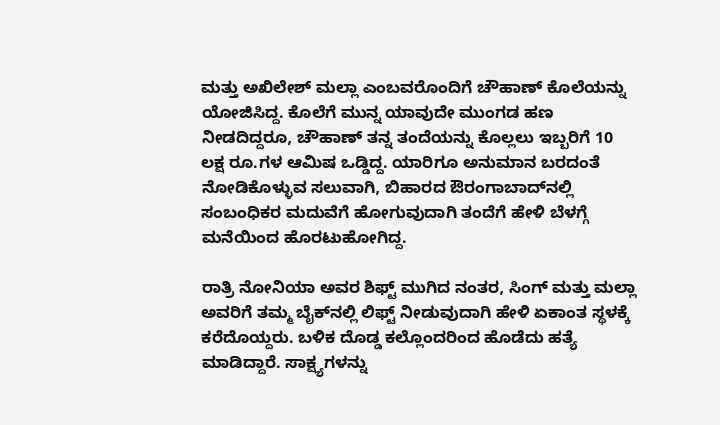ಮತ್ತು ಅಖಿಲೇಶ್ ಮಲ್ಲಾ ಎಂಬವರೊಂದಿಗೆ ಚೌಹಾಣ್ ಕೊಲೆಯನ್ನು ಯೋಜಿಸಿದ್ದ. ಕೊಲೆಗೆ ಮುನ್ನ ಯಾವುದೇ ಮುಂಗಡ ಹಣ ನೀಡದಿದ್ದರೂ, ಚೌಹಾಣ್ ತನ್ನ ತಂದೆಯನ್ನು ಕೊಲ್ಲಲು ಇಬ್ಬರಿಗೆ 10 ಲಕ್ಷ ರೂ.ಗಳ ಆಮಿಷ ಒಡ್ಡಿದ್ದ. ಯಾರಿಗೂ ಅನುಮಾನ ಬರದಂತೆ ನೋಡಿಕೊಳ್ಳುವ ಸಲುವಾಗಿ, ಬಿಹಾರದ ಔರಂಗಾಬಾದ್‌ನಲ್ಲಿ ಸಂಬಂಧಿಕರ ಮದುವೆಗೆ ಹೋಗುವುದಾಗಿ ತಂದೆಗೆ ಹೇಳಿ ಬೆಳಗ್ಗೆ ಮನೆಯಿಂದ ಹೊರಟುಹೋಗಿದ್ದ.

ರಾತ್ರಿ ನೋನಿಯಾ ಅವರ ಶಿಫ್ಟ್ ಮುಗಿದ ನಂತರ, ಸಿಂಗ್ ಮತ್ತು ಮಲ್ಲಾ ಅವರಿಗೆ ತಮ್ಮ ಬೈಕ್‌ನಲ್ಲಿ ಲಿಫ್ಟ್ ನೀಡುವುದಾಗಿ ಹೇಳಿ ಏಕಾಂತ ಸ್ಥಳಕ್ಕೆ ಕರೆದೊಯ್ದರು. ಬಳಿಕ ದೊಡ್ಡ ಕಲ್ಲೊಂದರಿಂದ ಹೊಡೆದು ಹತ್ಯೆ ಮಾಡಿದ್ದಾರೆ. ಸಾಕ್ಷ್ಯಗಳನ್ನು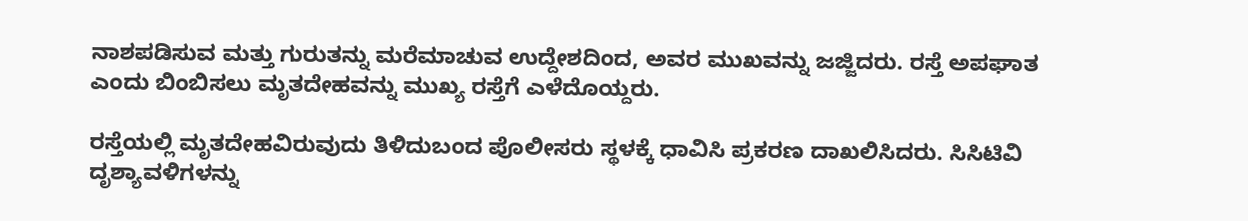ನಾಶಪಡಿಸುವ ಮತ್ತು ಗುರುತನ್ನು ಮರೆಮಾಚುವ ಉದ್ದೇಶದಿಂದ, ಅವರ ಮುಖವನ್ನು ಜಜ್ಜಿದರು. ರಸ್ತೆ ಅಪಘಾತ ಎಂದು ಬಿಂಬಿಸಲು ಮೃತದೇಹವನ್ನು ಮುಖ್ಯ ರಸ್ತೆಗೆ ಎಳೆದೊಯ್ದರು.

ರಸ್ತೆಯಲ್ಲಿ ಮೃತದೇಹವಿರುವುದು ತಿಳಿದುಬಂದ ಪೊಲೀಸರು ಸ್ಥಳಕ್ಕೆ ಧಾವಿಸಿ ಪ್ರಕರಣ ದಾಖಲಿಸಿದರು. ಸಿಸಿಟಿವಿ ದೃಶ್ಯಾವಳಿಗಳನ್ನು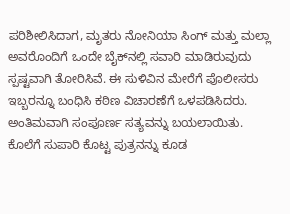ಪರಿಶೀಲಿಸಿದಾಗ, ಮೃತರು ನೋನಿಯಾ ಸಿಂಗ್ ಮತ್ತು ಮಲ್ಲಾ ಅವರೊಂದಿಗೆ ಒಂದೇ ಬೈಕ್‌ನಲ್ಲಿ ಸವಾರಿ ಮಾಡಿರುವುದು ಸ್ಪಷ್ಟವಾಗಿ ತೋರಿಸಿವೆ. ಈ ಸುಳಿವಿನ ಮೇರೆಗೆ ಪೊಲೀಸರು ಇಬ್ಬರನ್ನೂ ಬಂಧಿಸಿ ಕಠಿಣ ವಿಚಾರಣೆಗೆ ಒಳಪಡಿಸಿದರು. ಅಂತಿಮವಾಗಿ ಸಂಪೂರ್ಣ ಸತ್ಯವನ್ನು ಬಯಲಾಯಿತು. ಕೊಲೆಗೆ ಸುಪಾರಿ ಕೊಟ್ಟ ಪುತ್ರನನ್ನು ಕೂಡ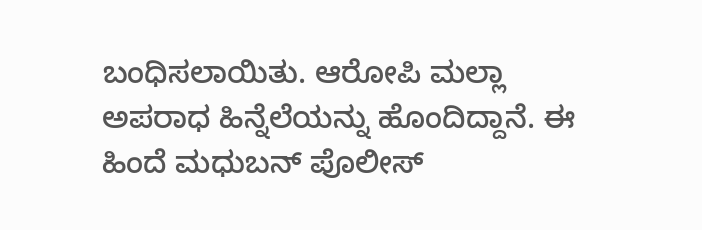ಬಂಧಿಸಲಾಯಿತು. ಆರೋಪಿ ಮಲ್ಲಾ ಅಪರಾಧ ಹಿನ್ನೆಲೆಯನ್ನು ಹೊಂದಿದ್ದಾನೆ. ಈ ಹಿಂದೆ ಮಧುಬನ್ ಪೊಲೀಸ್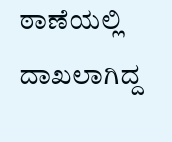ಠಾಣೆಯಲ್ಲಿ ದಾಖಲಾಗಿದ್ದ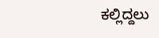ಕಲ್ಲಿದ್ದಲು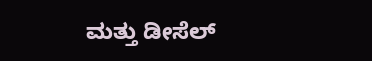ಮತ್ತು ಡೀಸೆಲ್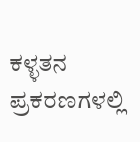ಕಳ್ಳತನ ಪ್ರಕರಣಗಳಲ್ಲಿ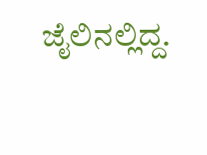ಜೈಲಿನಲ್ಲಿದ್ದ.